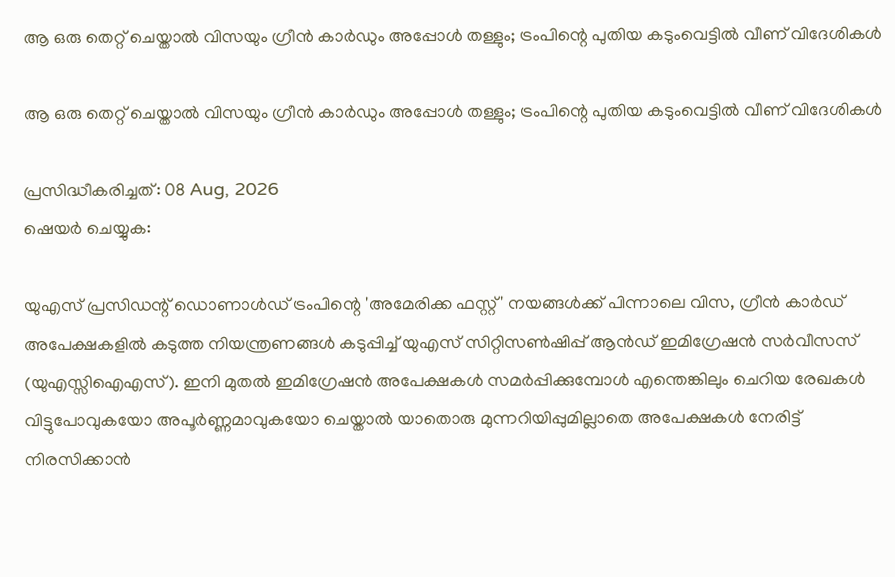ആ ഒരു തെറ്റ് ചെയ്താൽ വിസയും ഗ്രീൻ കാർഡും അപ്പോൾ തള്ളും; ട്രംപിന്റെ പുതിയ കടുംവെട്ടിൽ വീണ് വിദേശികൾ

ആ ഒരു തെറ്റ് ചെയ്താൽ വിസയും ഗ്രീൻ കാർഡും അപ്പോൾ തള്ളും; ട്രംപിന്റെ പുതിയ കടുംവെട്ടിൽ വീണ് വിദേശികൾ

പ്രസിദ്ധീകരിച്ചത്: 08 Aug, 2026
ഷെയർ ചെയ്യുക:

യുഎസ് പ്രസിഡന്റ് ഡൊണാൾഡ് ട്രംപിന്റെ 'അമേരിക്ക ഫസ്റ്റ്' നയങ്ങൾക്ക് പിന്നാലെ വിസ, ഗ്രീൻ കാർഡ് അപേക്ഷകളിൽ കടുത്ത നിയന്ത്രണങ്ങൾ കടുപ്പിച്ച് യുഎസ് സിറ്റിസൺഷിപ്പ് ആൻഡ് ഇമിഗ്രേഷൻ സർവീസസ് (യുഎസ്സിഐഎസ്). ഇനി മുതൽ ഇമിഗ്രേഷൻ അപേക്ഷകൾ സമർപ്പിക്കുമ്പോൾ എന്തെങ്കിലും ചെറിയ രേഖകൾ വിട്ടുപോവുകയോ അപൂർണ്ണമാവുകയോ ചെയ്താൽ യാതൊരു മുന്നറിയിപ്പുമില്ലാതെ അപേക്ഷകൾ നേരിട്ട് നിരസിക്കാൻ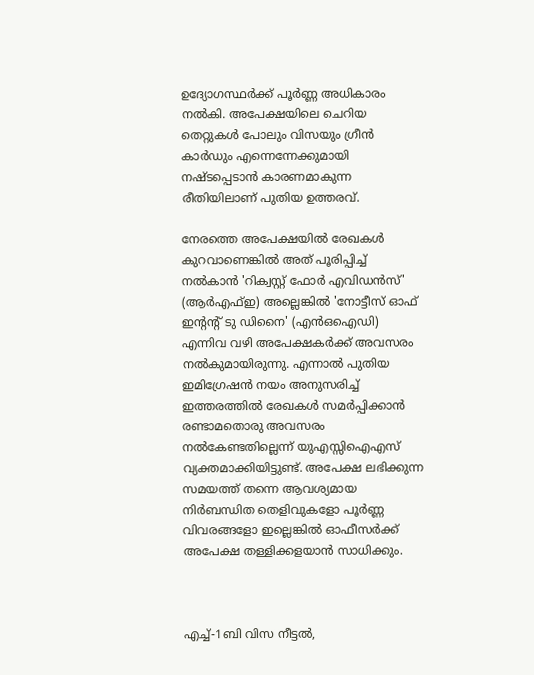ഉദ്യോഗസ്ഥർക്ക് പൂർണ്ണ അധികാരം നൽകി. അപേക്ഷയിലെ ചെറിയ തെറ്റുകൾ പോലും വിസയും ഗ്രീൻ കാർഡും എന്നെന്നേക്കുമായി നഷ്ടപ്പെടാൻ കാരണമാകുന്ന രീതിയിലാണ് പുതിയ ഉത്തരവ്.

നേരത്തെ അപേക്ഷയിൽ രേഖകൾ കുറവാണെങ്കിൽ അത് പൂരിപ്പിച്ച് നൽകാൻ 'റിക്വസ്റ്റ് ഫോർ എവിഡൻസ്' (ആർഎഫ്ഇ) അല്ലെങ്കിൽ 'നോട്ടീസ് ഓഫ് ഇന്റന്റ് ടു ഡിനൈ' (എൻഒഐഡി) എന്നിവ വഴി അപേക്ഷകർക്ക് അവസരം നൽകുമായിരുന്നു. എന്നാൽ പുതിയ ഇമിഗ്രേഷൻ നയം അനുസരിച്ച് ഇത്തരത്തിൽ രേഖകൾ സമർപ്പിക്കാൻ രണ്ടാമതൊരു അവസരം നൽകേണ്ടതില്ലെന്ന് യുഎസ്സിഐഎസ് വ്യക്തമാക്കിയിട്ടുണ്ട്. അപേക്ഷ ലഭിക്കുന്ന സമയത്ത് തന്നെ ആവശ്യമായ നിർബന്ധിത തെളിവുകളോ പൂർണ്ണ വിവരങ്ങളോ ഇല്ലെങ്കിൽ ഓഫീസർക്ക് അപേക്ഷ തള്ളിക്കളയാൻ സാധിക്കും.



എച്ച്-1ബി വിസ നീട്ടൽ,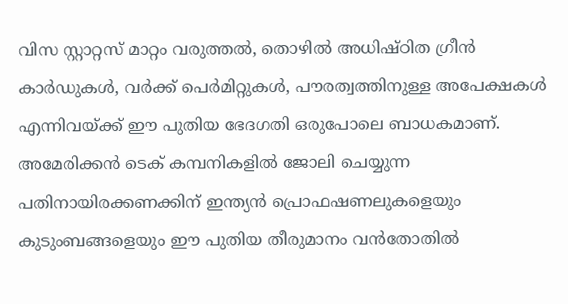വിസ സ്റ്റാറ്റസ് മാറ്റം വരുത്തൽ, തൊഴിൽ അധിഷ്ഠിത ഗ്രീൻ കാർഡുകൾ, വർക്ക് പെർമിറ്റുകൾ, പൗരത്വത്തിനുള്ള അപേക്ഷകൾ എന്നിവയ്ക്ക് ഈ പുതിയ ഭേദഗതി ഒരുപോലെ ബാധകമാണ്. അമേരിക്കൻ ടെക് കമ്പനികളിൽ ജോലി ചെയ്യുന്ന പതിനായിരക്കണക്കിന് ഇന്ത്യൻ പ്രൊഫഷണലുകളെയും കുടുംബങ്ങളെയും ഈ പുതിയ തീരുമാനം വൻതോതിൽ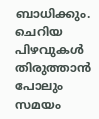ബാധിക്കും. ചെറിയ പിഴവുകൾ തിരുത്താൻ പോലും സമയം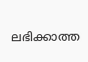ലഭിക്കാത്ത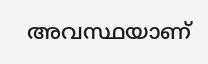അവസ്ഥയാണ്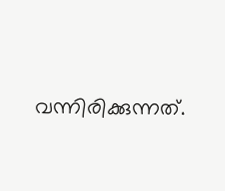വന്നിരിക്കുന്നത്.